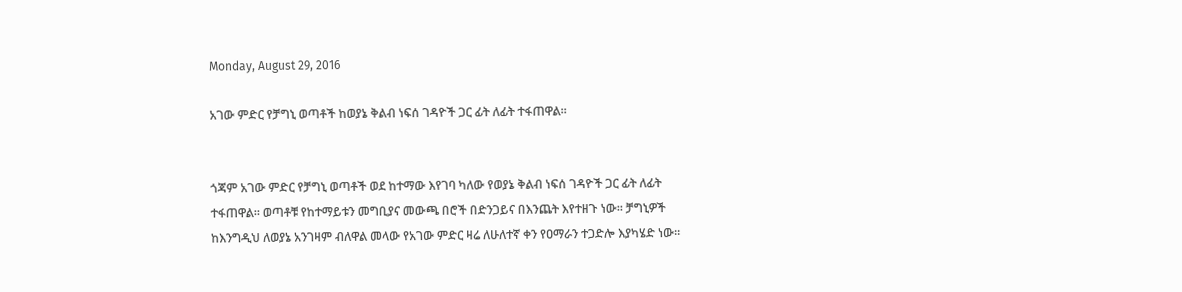Monday, August 29, 2016

አገው ምድር የቻግኒ ወጣቶች ከወያኔ ቅልብ ነፍሰ ገዳዮች ጋር ፊት ለፊት ተፋጠዋል።


ጎጃም አገው ምድር የቻግኒ ወጣቶች ወደ ከተማው እየገባ ካለው የወያኔ ቅልብ ነፍሰ ገዳዮች ጋር ፊት ለፊት ተፋጠዋል። ወጣቶቹ የከተማይቱን መግቢያና መውጫ በሮች በድንጋይና በእንጨት እየተዘጉ ነው። ቻግኒዎች ከእንግዲህ ለወያኔ አንገዛም ብለዋል መላው የአገው ምድር ዛሬ ለሁለተኛ ቀን የዐማራን ተጋድሎ እያካሄድ ነው።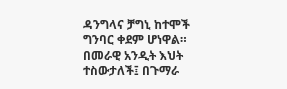ዳንግላና ቻግኒ ከተሞች ግንባር ቀደም ሆነዋል።
በመራዊ አንዲት እህት ተስውታለች፤ በጉማራ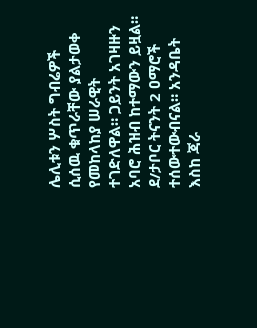ሌሊቱን ሦስት ግብሬዎች ሲሰዉ ቁጥራቸው ያልታወቀ የመከላከያ ሠራዊት ተገድለዋል። ጋይንት አገዛዙን አባሮ ሕዝብ ከተማውን ይዟል። ደ/ታቦር ትናንት 2 ዐማሮች ተሰውተውብናል። አንዳቤት እስከ ጃራ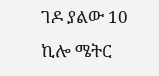ገዶ ያልው 10 ኪሎ ሜትር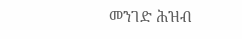መንገድ ሕዝብ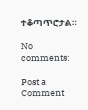ተቆጣጥሮታል።

No comments:

Post a Comment